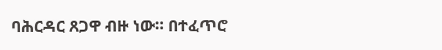ባሕርዳር ጸጋዋ ብዙ ነው። በተፈጥሮ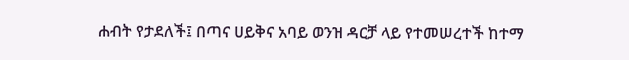ሐብት የታደለች፤ በጣና ሀይቅና አባይ ወንዝ ዳርቻ ላይ የተመሠረተች ከተማ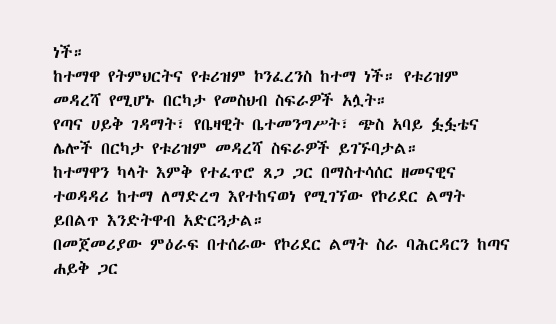ነች።
ከተማዋ የትምህርትና የቱሪዝም ኮንፈረንስ ከተማ ነች። የቱሪዝም መዳረሻ የሚሆኑ በርካታ የመስህብ ስፍራዎች አሏት።
የጣና ሀይቅ ገዳማት፣ የቤዛዊት ቤተመንግሥት፣ ጭስ አባይ ፏፏቴና ሌሎች በርካታ የቱሪዝም መዳረሻ ስፍራዎች ይገኙባታል።
ከተማዋን ካላት እምቅ የተፈጥሮ ጸጋ ጋር በማስተሳሰር ዘመናዊና ተወዳዳሪ ከተማ ለማድረግ እየተከናወነ የሚገኘው የኮሪደር ልማት ይበልጥ እንድትዋብ አድርጓታል።
በመጀመሪያው ምዕራፍ በተሰራው የኮሪደር ልማት ስራ ባሕርዳርን ከጣና ሐይቅ ጋር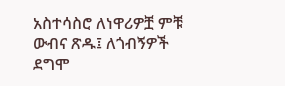አስተሳስሮ ለነዋሪዎቿ ምቹ ውብና ጽዱ፤ ለጎብኝዎች ደግሞ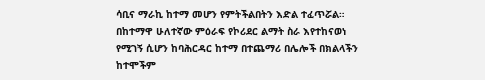ሳቢና ማራኪ ከተማ መሆን የምትችልበትን እድል ተፈጥሯል።
በከተማዋ ሁለተኛው ምዕራፍ የኮሪደር ልማት ስራ እየተከናወነ የሚገኝ ሲሆን ከባሕርዳር ከተማ በተጨማሪ በሌሎች በክልላችን ከተሞችም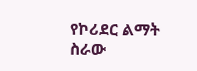የኮሪደር ልማት ስራው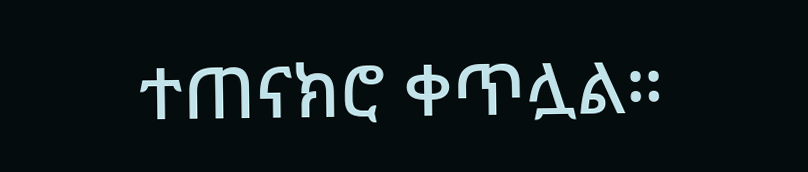ተጠናክሮ ቀጥሏል።